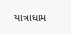યાત્રાધામ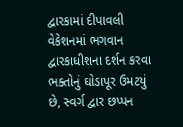દ્વારકામાં દીપાવલી વેકેશનમાં ભગવાન દ્વારકાધીશના દર્શન કરવા ભક્તોનું ઘોડાપૂર ઉમટયું છે, સ્વર્ગ દ્વાર છપ્પન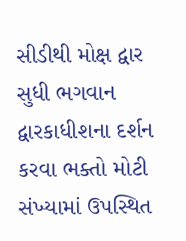સીડીથી મોક્ષ દ્વાર સુધી ભગવાન દ્વારકાધીશના દર્શન કરવા ભક્તો મોટી સંખ્યામાં ઉપસ્થિત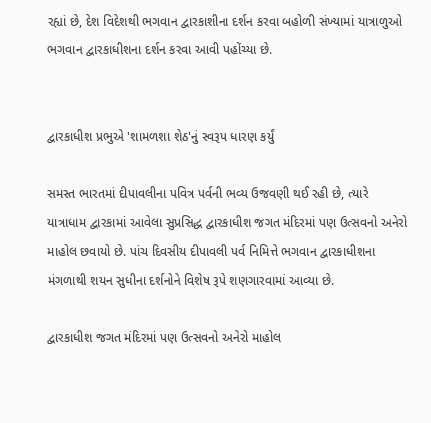રહ્યાં છે, દેશ વિદેશથી ભગવાન દ્વારકાશીના દર્શન કરવા બહોળી સંખ્યામાં યાત્રાળુઓ ભગવાન દ્વારકાધીશના દર્શન કરવા આવી પહોંચ્યા છે.


દ્વારકાધીશ પ્રભુએ 'શામળશા શેઠ'નું સ્વરૂપ ધારણ કર્યું

સમસ્ત ભારતમાં દીપાવલીના પવિત્ર પર્વની ભવ્ય ઉજવણી થઈ રહી છે, ત્યારે યાત્રાધામ દ્વારકામાં આવેલા સુપ્રસિદ્ધ દ્વારકાધીશ જગત મંદિરમાં પણ ઉત્સવનો અનેરો માહોલ છવાયો છે. પાંચ દિવસીય દીપાવલી પર્વ નિમિત્તે ભગવાન દ્વારકાધીશના મંગળાથી શયન સુધીના દર્શનોને વિશેષ રૂપે શણગારવામાં આવ્યા છે.

દ્વારકાધીશ જગત મંદિરમાં પણ ઉત્સવનો અનેરો માહોલ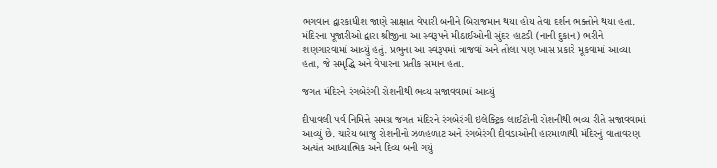ભગવાન દ્વારકાધીશ જાણે સાક્ષાત વેપારી બનીને બિરાજમાન થયા હોય તેવા દર્શન ભક્તોને થયા હતા. મંદિરના પૂજારીઓ દ્વારા શ્રીજીના આ સ્વરૂપને મીઠાઈઓની સુંદર હાટડી (નાની દુકાન) ભરીને શણગારવામાં આવ્યું હતું. પ્રભુના આ સ્વરૂપમાં ત્રાજવાં અને તોલા પણ ખાસ પ્રકારે મૂકવામાં આવ્યા હતા, જે સમૃદ્ધિ અને વેપારના પ્રતીક સમાન હતા.

જગત મંદિરને રંગબેરંગી રોશનીથી ભવ્ય સજાવવામાં આવ્યું

દીપાવલી પર્વ નિમિત્તે સમગ્ર જગત મંદિરને રંગબેરંગી ઇલેક્ટ્રિક લાઈટોની રોશનીથી ભવ્ય રીતે સજાવવામાં આવ્યું છે. ચારેય બાજુ રોશનીનો ઝળહળાટ અને રંગબેરંગી દીવડાઓની હારમાળાથી મંદિરનું વાતાવરણ અત્યંત આધ્યાત્મિક અને દિવ્ય બની ગયું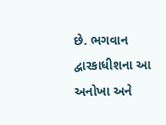છે. ભગવાન દ્વારકાધીશના આ અનોખા અને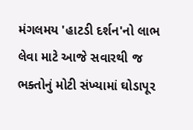મંગલમય 'હાટડી દર્શન'નો લાભ લેવા માટે આજે સવારથી જ ભક્તોનું મોટી સંખ્યામાં ઘોડાપૂર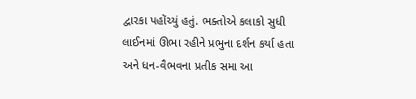દ્વારકા પહોંચ્યું હતું. ભક્તોએ કલાકો સુધી લાઈનમાં ઊભા રહીને પ્રભુના દર્શન કર્યા હતા અને ધન-વૈભવના પ્રતીક સમા આ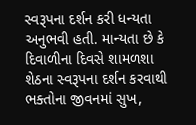સ્વરૂપના દર્શન કરી ધન્યતા અનુભવી હતી. માન્યતા છે કે દિવાળીના દિવસે શામળશા શેઠના સ્વરૂપના દર્શન કરવાથી ભક્તોના જીવનમાં સુખ,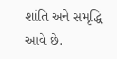શાંતિ અને સમૃદ્ધિ આવે છે.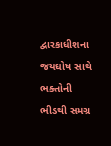દ્વારકાધીશના જયઘોષ સાથે ભક્તોની ભીડથી સમગ્ર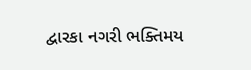દ્વારકા નગરી ભક્તિમય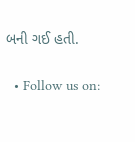બની ગઈ હતી.

  • Follow us on: